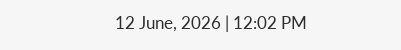12 June, 2026 | 12:02 PM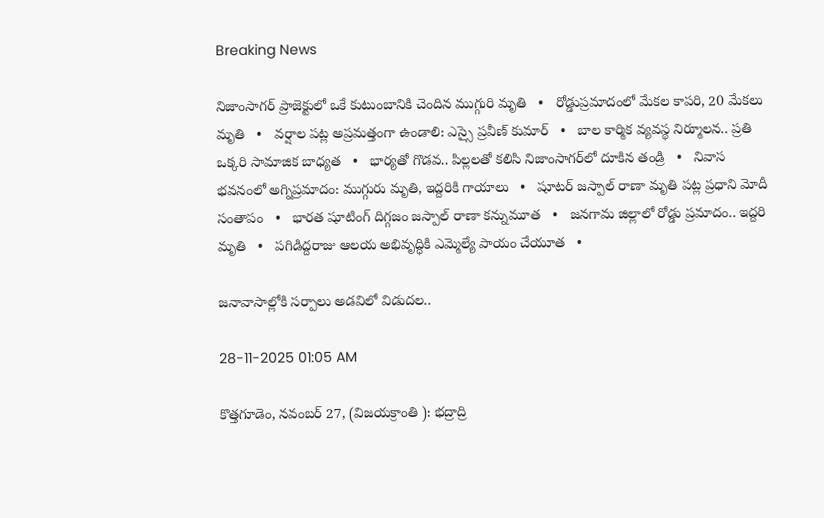Breaking News

నిజాంసాగర్ ప్రాజెక్టులో ఒకే కుటుంబానికి చెందిన ముగ్గురి మృతి   •   రోడ్డుప్రమాదంలో మేకల కాపరి, 20 మేకలు మృతి   •   వర్షాల పట్ల అప్రమత్తంగా ఉండాలి: ఎస్సై ప్రవీణ్ కుమార్   •   బాల కార్మిక వ్యవస్థ నిర్మూలన.. ప్రతి ఒక్కరి సామాజిక బాధ్యత   •   భార్య‌తో గొడ‌వ‌.. పిల్లలతో కలిసి నిజాంసాగ‌ర్‌లో దూకిన తండ్రి   •   నివాస భవనంలో అగ్నిప్రమాదం: ముగ్గురు మృతి, ఇద్దరికి గాయాలు   •   షూటర్ జస్పాల్ రాణా మృతి పట్ల ప్రధాని మోదీ సంతాపం   •   భారత షూటింగ్ దిగ్గజం జస్పాల్ రాణా కన్నుమూత   •   జనగామ జిల్లాలో రోడ్డు ప్రమాదం.. ఇద్దరి మృతి   •   పగిడిద్దరాజు ఆలయ అభివృద్ధికి ఎమ్మెల్యే పాయం చేయూత   •

జనావాసాల్లోకి సర్పాలు అడవిలో విడుదల..

28-11-2025 01:05 AM

కొత్తగూడెం, నవంబర్ 27, (విజయక్రాంతి ): భద్రాద్రి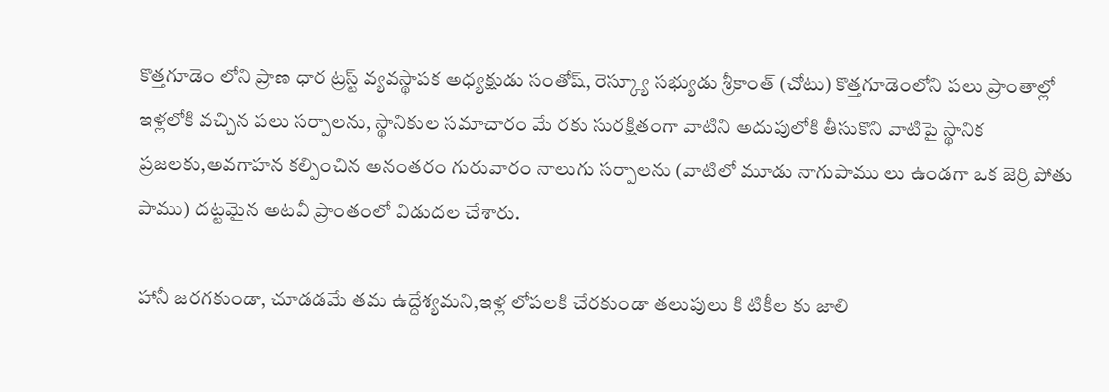కొత్తగూడెం లోని ప్రాణ ధార ట్రస్ట్ వ్యవస్థాపక అధ్యక్షుడు సంతోష్, రెస్క్యూ సభ్యుడు శ్రీకాంత్ (చోటు) కొత్తగూడెంలోని పలు ప్రాంతాల్లో ఇళ్లలోకి వచ్చిన పలు సర్పాలను, స్థానికుల సమాచారం మే రకు సురక్షితంగా వాటిని అదుపులోకి తీసుకొని వాటిపై స్థానిక ప్రజలకు,అవగాహన కల్పించిన అనంతరం గురువారం నాలుగు సర్పాలను (వాటిలో మూడు నాగుపాము లు ఉండగా ఒక జెర్రి పోతు పాము) దట్టమైన అటవీ ప్రాంతంలో విడుదల చేశారు.

హానీ జరగకుండా, చూడడమే తమ ఉద్దేశ్యమని,ఇళ్ల లోపలకి చేరకుండా తలుపులు కి టికీల కు జాలి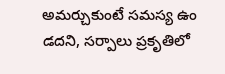అమర్చుకుంటే సమస్య ఉం డదని, సర్పాలు ప్రకృతిలో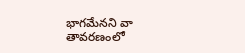భాగమేనని వా తావరణంలో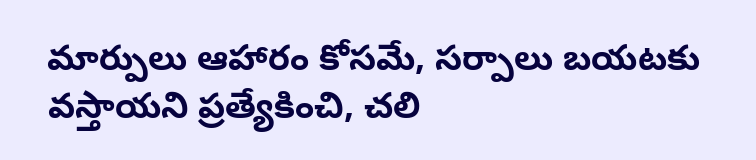మార్పులు ఆహారం కోసమే, సర్పాలు బయటకు వస్తాయని ప్రత్యేకించి, చలి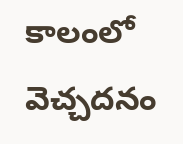కాలంలో వెచ్చదనం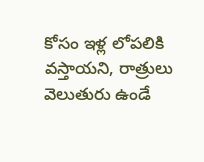కోసం ఇళ్ల లోపలికి వస్తాయని, రాత్రులు వెలుతురు ఉండే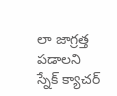లా జాగ్రత్త పడాలని స్నేక్ క్యాచర్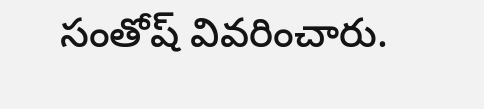సంతోష్ వివరించారు.